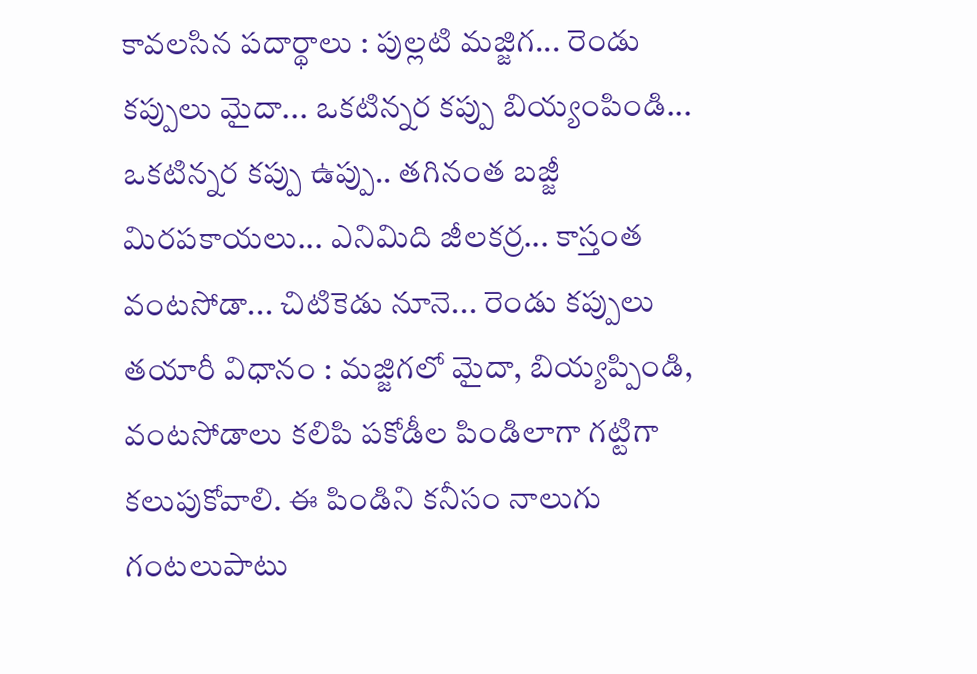కావలసిన పదార్థాలు : పుల్లటి మజ్జిగ... రెండు కప్పులు మైదా... ఒకటిన్నర కప్పు బియ్యంపిండి... ఒకటిన్నర కప్పు ఉప్పు.. తగినంత బజ్జీ మిరపకాయలు... ఎనిమిది జీలకర్ర... కాస్తంత వంటసోడా... చిటికెడు నూనె... రెండు కప్పులు
తయారీ విధానం : మజ్జిగలో మైదా, బియ్యప్పిండి, వంటసోడాలు కలిపి పకోడీల పిండిలాగా గట్టిగా కలుపుకోవాలి. ఈ పిండిని కనీసం నాలుగు గంటలుపాటు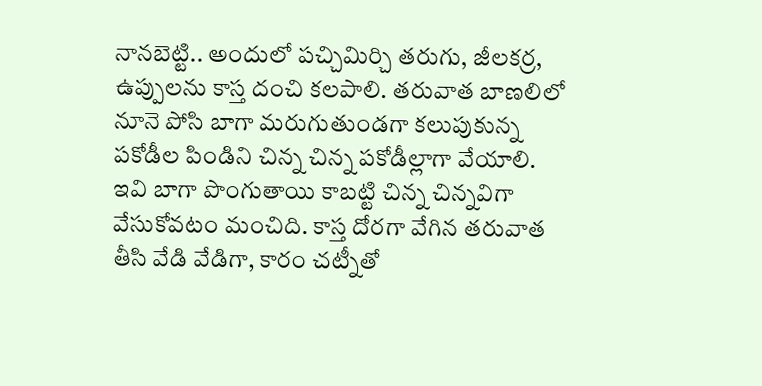నానబెట్టి.. అందులో పచ్చిమిర్చి తరుగు, జీలకర్ర, ఉప్పులను కాస్త దంచి కలపాలి. తరువాత బాణలిలో నూనె పోసి బాగా మరుగుతుండగా కలుపుకున్న పకోడీల పిండిని చిన్న చిన్న పకోడీల్లాగా వేయాలి.
ఇవి బాగా పొంగుతాయి కాబట్టి చిన్న చిన్నవిగా వేసుకోవటం మంచిది. కాస్త దోరగా వేగిన తరువాత తీసి వేడి వేడిగా, కారం చట్నీతో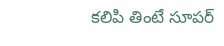కలిపి తింటే సూపర్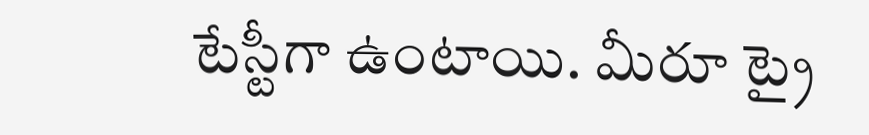టేస్టీగా ఉంటాయి. మీరూ ట్రై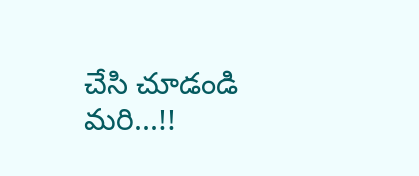చేసి చూడండి మరి...!!